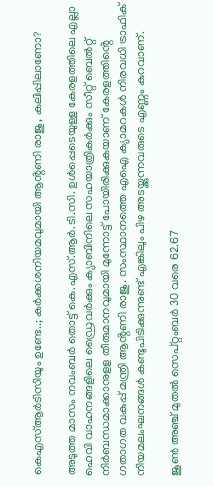കെഎസ്ആർടിസിയും ഉണ്ടേ..; കർക്കശനിയമവുമായി ആൻ്റണി രാജു, കലിപ്പിലാണോ?

അടുത്ത മാസം നവംബര്‍ തൊട്ട് കെ.എസ്.ആര്‍.ടി.സി. ഉള്‍പ്പെടെയുള്ള കേരളത്തിലെ എല്ലാ ഹെവി വാഹനങ്ങളിലെ ഡ്രൈവര്‍ക്കും ക്യാബിനിലെ സഹയാത്രികര്‍ക്കും സീറ്റ് ബെല്‍റ്റ് നിര്‍ബന്ധമാക്കാനുളള തീരുമാനവുമായി മുന്നോട്ട് പോയിരിക്കുകയാണ് കേരളത്തിൻ്റെ ഗതാഗത വകുപ്പ് മന്ത്രി ആൻ്റണി രാജു. സംസ്ഥാനത്തെ എഐ ക്യാമറകൾ നിരവധി ട്രാഫിക് നിയമലംഘനങ്ങൾ കണ്ടുപിടിക്കുന്നുണ്ട് എങ്കിലും പിഴ അടയ്ക്കുന്നവരുടെ എണ്ണം കുറവാണ്.

ജൂണ്‍ അഞ്ച് മുതല്‍ സെപ്റ്റംബര്‍ 30 വരെ 62.67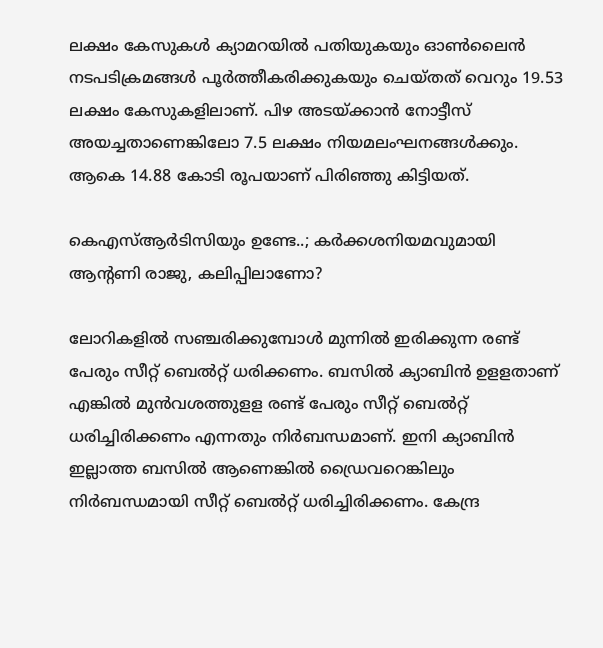ലക്ഷം കേസുകള്‍ ക്യാമറയില്‍ പതിയുകയും ഓണ്‍ലൈന്‍ നടപടിക്രമങ്ങള്‍ പൂര്‍ത്തീകരിക്കുകയും ചെയ്തത് വെറും 19.53 ലക്ഷം കേസുകളിലാണ്. പിഴ അടയ്ക്കാന്‍ നോട്ടീസ് അയച്ചതാണെങ്കിലോ 7.5 ലക്ഷം നിയമലംഘനങ്ങൾക്കും. ആകെ 14.88 കോടി രൂപയാണ് പിരിഞ്ഞു കിട്ടിയത്.

കെഎസ്ആർടിസിയും ഉണ്ടേ..; കർക്കശനിയമവുമായി ആൻ്റണി രാജു, കലിപ്പിലാണോ?

ലോറികളിൽ സഞ്ചരിക്കുമ്പോൾ മുന്നിൽ ഇരിക്കുന്ന രണ്ട് പേരും സീറ്റ് ബെൽറ്റ് ധരിക്കണം. ബസിൽ ക്യാബിൻ ഉളളതാണ് എങ്കിൽ മുൻവശത്തുളള രണ്ട് പേരും സീറ്റ് ബെൽറ്റ് ധരിച്ചിരിക്കണം എന്നതും നിർബന്ധമാണ്. ഇനി ക്യാബിൻ ഇല്ലാത്ത ബസിൽ ആണെങ്കിൽ ഡ്രൈവറെങ്കിലും നിർബന്ധമായി സീറ്റ് ബെൽറ്റ് ധരിച്ചിരിക്കണം. കേന്ദ്ര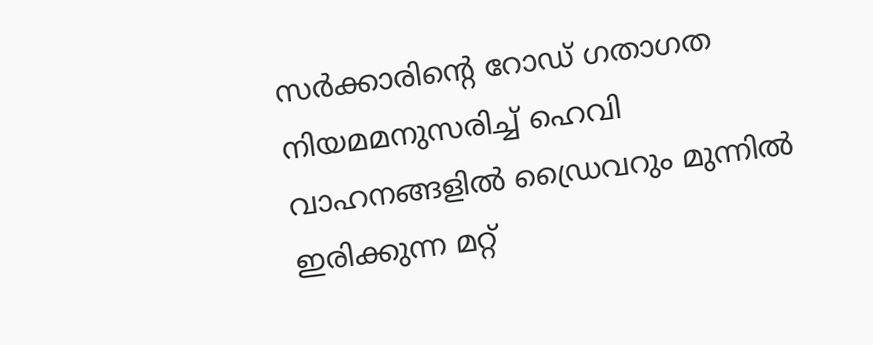സർക്കാരിന്റെ റോഡ് ഗതാഗത നിയമമനുസരിച്ച് ഹെവി വാഹനങ്ങളിൽ ഡ്രൈവറും മുന്നിൽ ഇരിക്കുന്ന മറ്റ്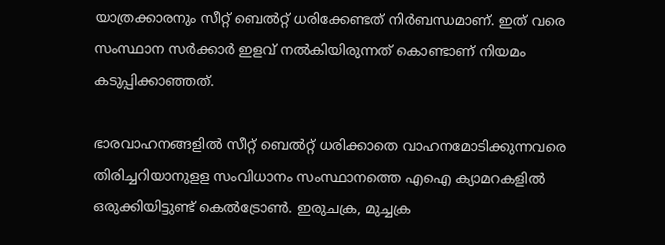യാത്രക്കാരനും സീറ്റ് ബെൽറ്റ് ധരിക്കേണ്ടത് നിർബന്ധമാണ്. ഇത് വരെ സംസ്ഥാന സർക്കാർ ഇളവ് നൽകിയിരുന്നത് കൊണ്ടാണ് നിയമം കടുപ്പിക്കാഞ്ഞത്.

ഭാരവാഹനങ്ങളിൽ സീറ്റ് ബെൽറ്റ് ധരിക്കാതെ വാഹനമോടിക്കുന്നവരെ തിരിച്ചറിയാനുളള സംവിധാനം സംസ്ഥാനത്തെ എഐ ക്യാമറകളിൽ ഒരുക്കിയിട്ടുണ്ട് കെൽട്രോൺ. ഇരുചക്ര, മുച്ചക്ര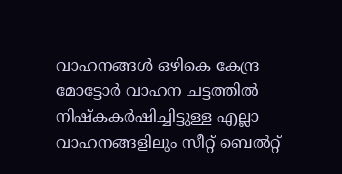വാഹനങ്ങള്‍ ഒഴികെ കേന്ദ്ര മോട്ടോര്‍ വാഹന ചട്ടത്തില്‍ നിഷ്‌കകര്‍ഷിച്ചിട്ടുള്ള എല്ലാ വാഹനങ്ങളിലും സീറ്റ് ബെല്‍റ്റ്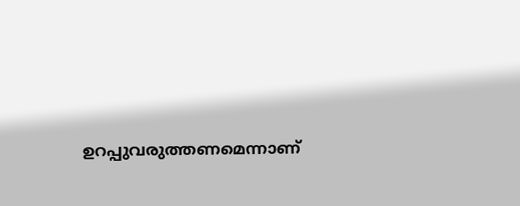ഉറപ്പുവരുത്തണമെന്നാണ്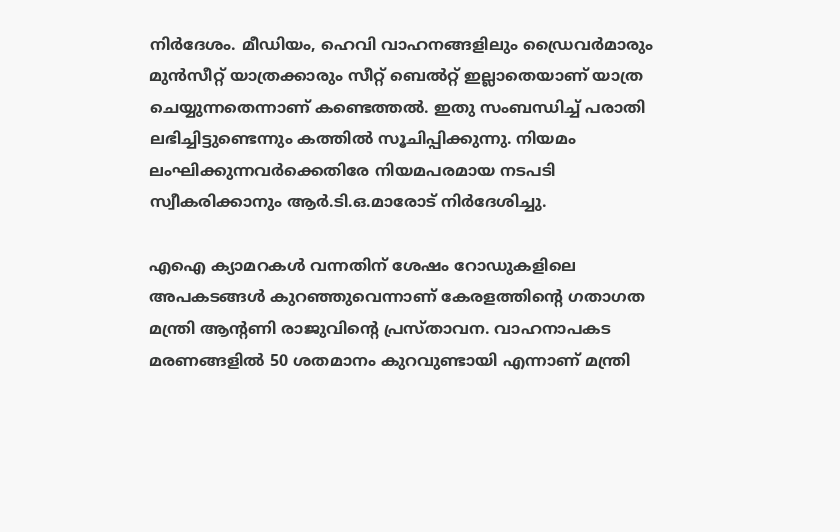നിര്‍ദേശം. മീഡിയം, ഹെവി വാഹനങ്ങളിലും ഡ്രൈവര്‍മാരും മുന്‍സീറ്റ് യാത്രക്കാരും സീറ്റ് ബെല്‍റ്റ് ഇല്ലാതെയാണ് യാത്ര ചെയ്യുന്നതെന്നാണ് കണ്ടെത്തല്‍. ഇതു സംബന്ധിച്ച് പരാതി ലഭിച്ചിട്ടുണ്ടെന്നും കത്തില്‍ സൂചിപ്പിക്കുന്നു. നിയമം ലംഘിക്കുന്നവര്‍ക്കെതിരേ നിയമപരമായ നടപടി സ്വീകരിക്കാനും ആര്‍.ടി.ഒ.മാരോട് നിര്‍ദേശിച്ചു.

എഐ ക്യാമറകൾ വന്നതിന് ശേഷം റോഡുകളിലെ അപകടങ്ങൾ കുറഞ്ഞുവെന്നാണ് കേരളത്തിൻ്റെ ഗതാഗത മന്ത്രി ആൻ്റണി രാജുവിൻ്റെ പ്രസ്താവന. വാഹനാപകട മരണങ്ങളിൽ 50 ശതമാനം കുറവുണ്ടായി എന്നാണ് മന്ത്രി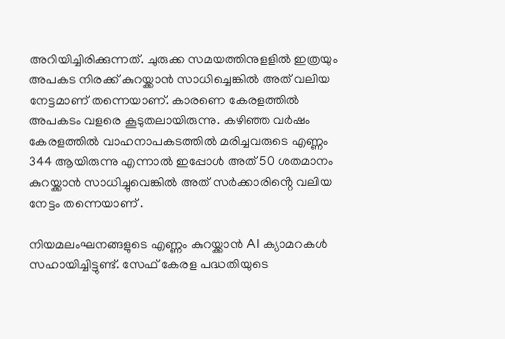അറിയിച്ചിരിക്കുന്നത്. ചുരുക്ക സമയത്തിനുളളിൽ ഇത്രയും അപകട നിരക്ക് കുറയ്ക്കാൻ സാധിച്ചെങ്കിൽ അത് വലിയ നേട്ടമാണ് തന്നെയാണ്. കാരണെ കേരളത്തിൽ അപകടം വളരെ കൂടുതലായിരുന്നു. കഴിഞ്ഞ വർഷം കേരളത്തിൽ വാഹനാപകടത്തിൽ മരിച്ചവരുടെ എണ്ണം 344 ആയിരുന്നു എന്നാൽ ഇപ്പോൾ അത് 50 ശതമാനം കുറയ്ക്കാൻ സാധിച്ചുവെങ്കിൽ അത് സർക്കാരിൻ്റെ വലിയ നേട്ടം തന്നെയാണ് .

നിയമലംഘനങ്ങളുടെ എണ്ണം കുറയ്ക്കാൻ AI ക്യാമറകൾ സഹായിച്ചിട്ടുണ്ട്. സേഫ് കേരള പദ്ധതിയുടെ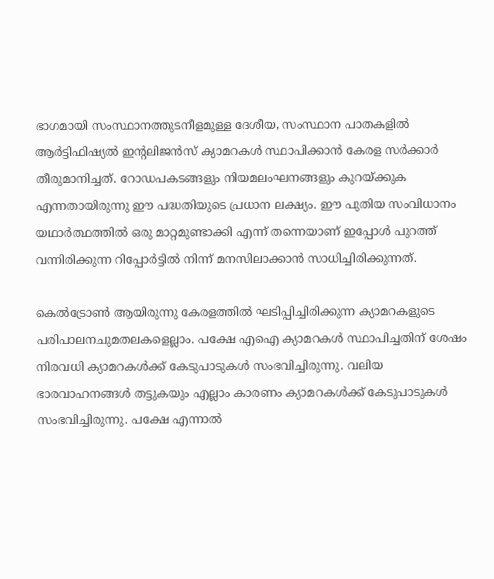ഭാഗമായി സംസ്ഥാനത്തുടനീളമുള്ള ദേശീയ, സംസ്ഥാന പാതകളിൽ ആർട്ടിഫിഷ്യൽ ഇന്റലിജൻസ് ക്യാമറകൾ സ്ഥാപിക്കാൻ കേരള സർക്കാർ തീരുമാനിച്ചത്. റോഡപകടങ്ങളും നിയമലംഘനങ്ങളും കുറയ്ക്കുക എന്നതായിരുന്നു ഈ പദ്ധതിയുടെ പ്രധാന ലക്ഷ്യം. ഈ പുതിയ സംവിധാനം യഥാർത്ഥത്തിൽ ഒരു മാറ്റമുണ്ടാക്കി എന്ന് തന്നെയാണ് ഇപ്പോൾ പുറത്ത് വന്നിരിക്കുന്ന റിപ്പോർട്ടിൽ നിന്ന് മനസിലാക്കാൻ സാധിച്ചിരിക്കുന്നത്.

കെൽട്രോൺ ആയിരുന്നു കേരളത്തിൽ ഘടിപ്പിച്ചിരിക്കുന്ന ക്യാമറകളുടെ പരിപാലനചുമതലകളെല്ലാം. പക്ഷേ എഐ ക്യാമറകൾ സ്ഥാപിച്ചതിന് ശേഷം നിരവധി ക്യാമറകൾക്ക് കേടുപാടുകൾ സംഭവിച്ചിരുന്നു. വലിയ ഭാരവാഹനങ്ങൾ തട്ടുകയും എല്ലാം കാരണം ക്യാമറകൾക്ക് കേടുപാടുകൾ സംഭവിച്ചിരുന്നു. പക്ഷേ എന്നാൽ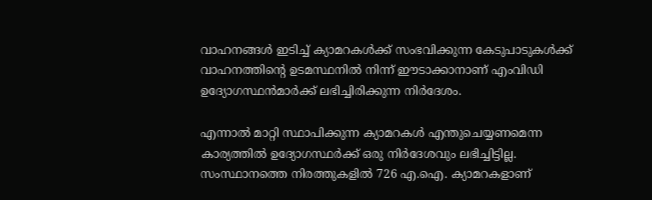വാഹനങ്ങൾ ഇടിച്ച് ക്യാമറകൾക്ക് സംഭവിക്കുന്ന കേടുപാടുകൾക്ക് വാഹനത്തിൻ്റെ ഉടമസ്ഥനിൽ നിന്ന് ഈടാക്കാനാണ് എംവിഡി ഉദ്യോഗസ്ഥൻമാർക്ക് ലഭിച്ചിരിക്കുന്ന നിർദേശം.

എന്നാൽ മാറ്റി സ്ഥാപിക്കുന്ന ക്യാമറകൾ എന്തുചെയ്യണമെന്ന കാര്യത്തിൽ ഉദ്യോഗസ്ഥർക്ക് ഒരു നിർദേശവും ലഭിച്ചിട്ടില്ല. സംസ്ഥാനത്തെ നിരത്തുകളില്‍ 726 എ.ഐ. ക്യാമറകളാണ്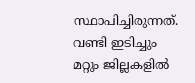സ്ഥാപിച്ചിരുന്നത്. വണ്ടി ഇടിച്ചും മറ്റും ജില്ലകളില്‍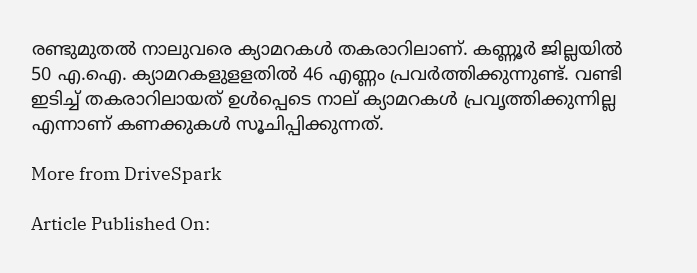രണ്ടുമുതല്‍ നാലുവരെ ക്യാമറകള്‍ തകരാറിലാണ്. കണ്ണൂര്‍ ജില്ലയില്‍ 50 എ.ഐ. ക്യാമറകളുളളതിൽ 46 എണ്ണം പ്രവര്‍ത്തിക്കുന്നുണ്ട്. വണ്ടി ഇടിച്ച് തകരാറിലായത് ഉള്‍പ്പെടെ നാല് ക്യാമറകള്‍ പ്രവൃത്തിക്കുന്നില്ല എന്നാണ് കണക്കുകൾ സൂചിപ്പിക്കുന്നത്.

More from DriveSpark

Article Published On: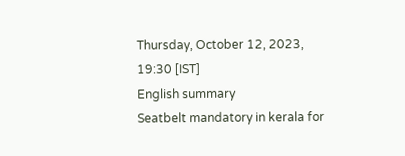Thursday, October 12, 2023, 19:30 [IST]
English summary
Seatbelt mandatory in kerala for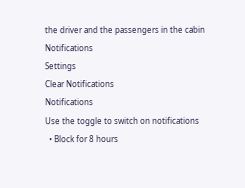the driver and the passengers in the cabin
Notifications
Settings
Clear Notifications
Notifications
Use the toggle to switch on notifications
  • Block for 8 hours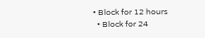• Block for 12 hours
  • Block for 24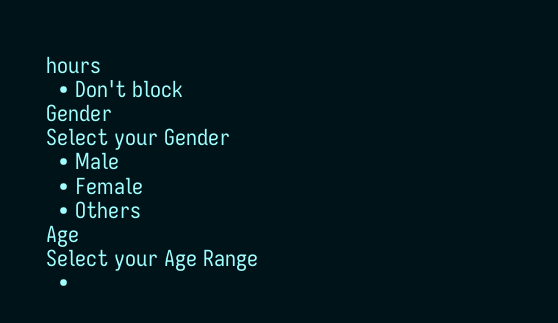hours
  • Don't block
Gender
Select your Gender
  • Male
  • Female
  • Others
Age
Select your Age Range
  •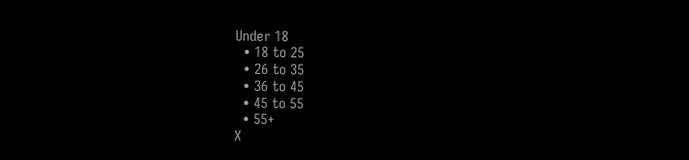Under 18
  • 18 to 25
  • 26 to 35
  • 36 to 45
  • 45 to 55
  • 55+
X